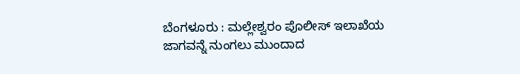ಬೆಂಗಳೂರು : ಮಲ್ಲೇಶ್ವರಂ ಪೊಲೀಸ್ ಇಲಾಖೆಯ ಜಾಗವನ್ನೆ ನುಂಗಲು ಮುಂದಾದ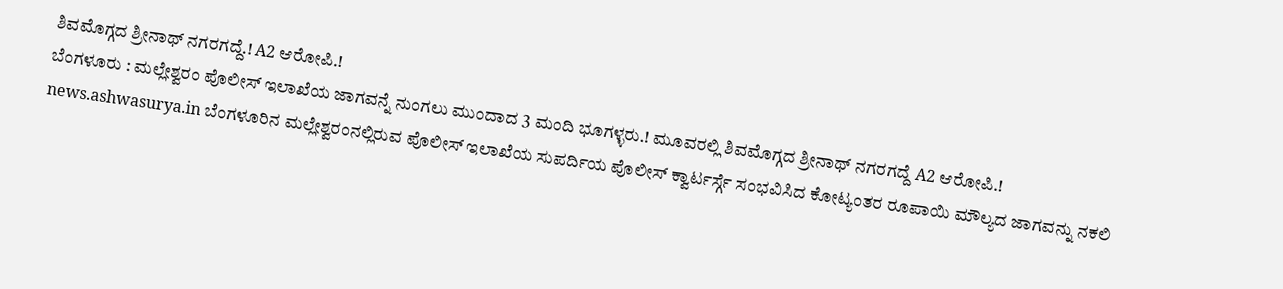ಶಿವಮೊಗ್ಗದ ಶ್ರೀನಾಥ್ ನಗರಗದ್ದೆ.! A2 ಆರೋಪಿ.!
ಬೆಂಗಳೂರು : ಮಲ್ಲೇಶ್ವರಂ ಪೊಲೀಸ್ ಇಲಾಖೆಯ ಜಾಗವನ್ನೆ ನುಂಗಲು ಮುಂದಾದ 3 ಮಂದಿ ಭೂಗಳ್ಳರು.! ಮೂವರಲ್ಲಿ ಶಿವಮೊಗ್ಗದ ಶ್ರೀನಾಥ್ ನಗರಗದ್ದೆ A2 ಆರೋಪಿ.! news.ashwasurya.in ಬೆಂಗಳೂರಿನ ಮಲ್ಲೇಶ್ವರಂನಲ್ಲಿರುವ ಪೊಲೀಸ್ ಇಲಾಖೆಯ ಸುಪರ್ದಿಯ ಪೊಲೀಸ್ ಕ್ವಾರ್ಟರ್ಸ್ಗೆ ಸಂಭವಿಸಿದ ಕೋಟ್ಯಂತರ ರೂಪಾಯಿ ಮೌಲ್ಯದ ಜಾಗವನ್ನು ನಕಲಿ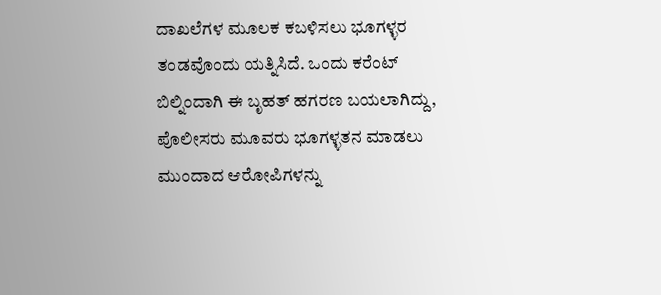ದಾಖಲೆಗಳ ಮೂಲಕ ಕಬಳಿಸಲು ಭೂಗಳ್ಳರ ತಂಡವೊಂದು ಯತ್ನಿಸಿದೆ. ಒಂದು ಕರೆಂಟ್ ಬಿಲ್ನಿಂದಾಗಿ ಈ ಬೃಹತ್ ಹಗರಣ ಬಯಲಾಗಿದ್ದು, ಪೊಲೀಸರು ಮೂವರು ಭೂಗಳ್ಳತನ ಮಾಡಲು ಮುಂದಾದ ಆರೋಪಿಗಳನ್ನು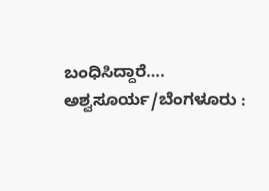ಬಂಧಿಸಿದ್ದಾರೆ…. ಅಶ್ವಸೂರ್ಯ/ಬೆಂಗಳೂರು :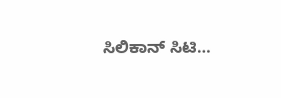ಸಿಲಿಕಾನ್ ಸಿಟಿ…